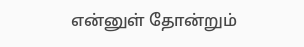என்னுள் தோன்றும்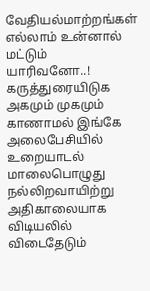வேதியல்மாற்றங்கள்
எல்லாம் உன்னால் மட்டும்
யாரிவனோ..!
கருத்துரையிடுக
அகமும் முகமும் காணாமல் இங்கே அலைபேசியில் உறையாடல் மாலைபொழுது நல்லிறவாயிற்று அதிகாலையாக விடியலில் விடைதேடும்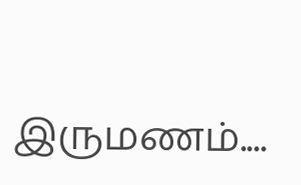இருமணம்....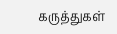கருத்துகள்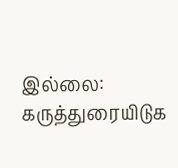இல்லை:
கருத்துரையிடுக